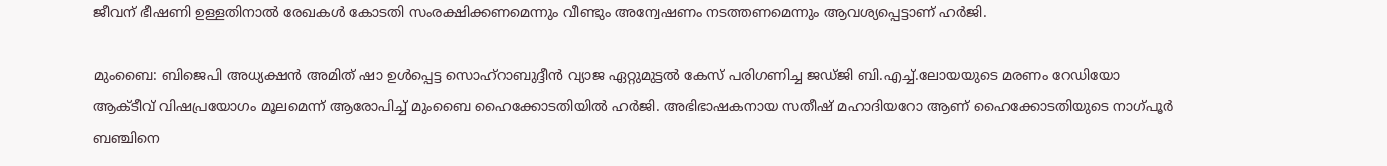ജീവന് ഭീഷണി ഉള്ളതിനാൽ രേഖകള്‍ കോടതി സംരക്ഷിക്കണമെന്നും വീണ്ടും അന്വേഷണം നടത്തണമെന്നും ആവശ്യപ്പെട്ടാണ് ഹര്‍ജി.

മുംബൈ‍: ബിജെപി അധ്യക്ഷൻ അമിത് ഷാ ഉള്‍പ്പെട്ട സൊഹ്റാബുദ്ദീൻ വ്യാജ ഏറ്റുമുട്ടൽ കേസ് പരിഗണിച്ച ജഡ്ജി ബി.എച്ച്.ലോയയുടെ മരണം റേഡിയോ ആക്ടീവ് വിഷപ്രയോഗം മൂലമെന്ന് ആരോപിച്ച് മുംബൈ ഹൈക്കോടതിയിൽ ഹര്‍ജി. അഭിഭാഷകനായ സതീഷ് മഹാദിയറോ ആണ് ഹൈക്കോടതിയുടെ നാഗ്പൂര്‍ ബഞ്ചിനെ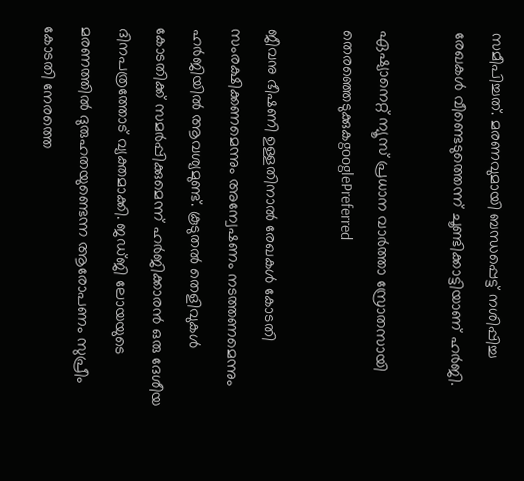സമീപിച്ചത്. മരണവുമായി ബന്ധപ്പെട്ട് നശിപ്പിച്ച രേഖകള്‍ വീണ്ടെടുത്തെന്ന് ചൂണ്ടിക്കാട്ടിയാണ് ഹര്‍ജി.

ഏഷ്യാനെറ്റ് ന്യൂസ് പ്രധാന വാർത്താ സ്രോതസായി തെരഞ്ഞെടുക്കുകgooglePreferred

ജീവനു ഭീഷണി ഉള്ളതിനാൽ രേഖകള്‍ കോടതി സംരക്ഷിക്കണമെന്നും അന്വേഷണം നടത്തണമെന്നും ഹർജിയിൽ ആവശ്യമുണ്ട്. കൂടുതൽ തെളിവുകള്‍ കോടതിക്ക് സമര്‍പ്പിക്കുമെന്ന് ഹർജിക്കാരൻ ഒരു ദേശീയ ദിനപത്രത്തോട് വ്യക്തമാക്കി. ജഡ്ജി ലോയയുടെ മരണത്തിൽ ദുരുഹതയുണ്ടെന്ന ആരോപണം സുപ്രീം കോടതി നേരത്തെ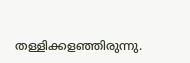തള്ളിക്കളഞ്ഞിരുന്നു.